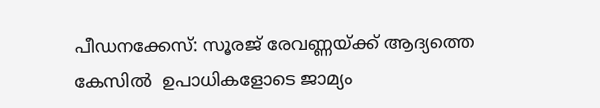പീഡനക്കേസ്: സൂരജ് രേവണ്ണയ്ക്ക് ആദ്യത്തെ കേസിൽ  ഉപാധികളോടെ ജാമ്യം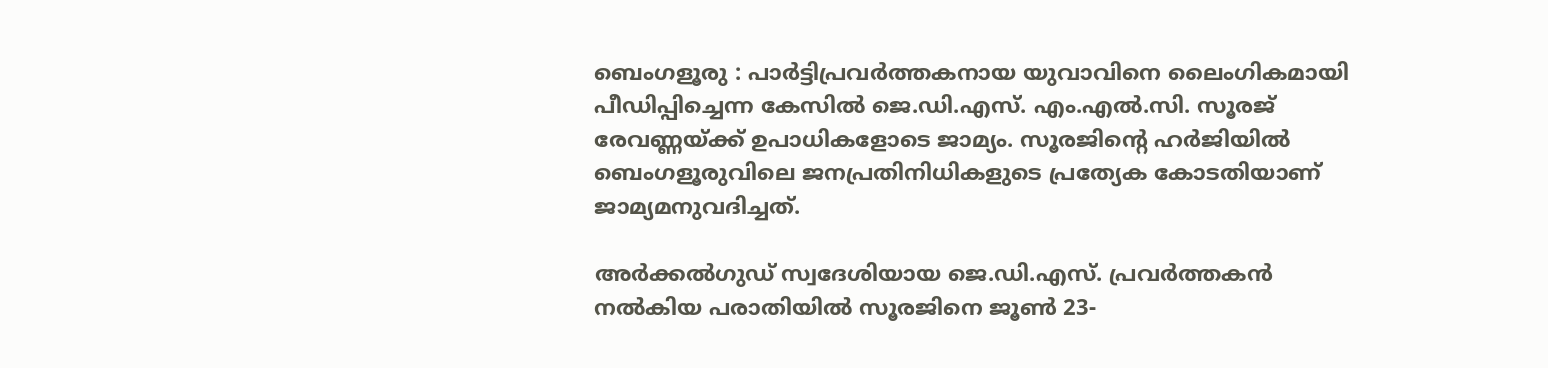ബെംഗളൂരു : പാർട്ടിപ്രവർത്തകനായ യുവാവിനെ ലൈംഗികമായി പീഡിപ്പിച്ചെന്ന കേസിൽ ജെ.ഡി.എസ്. എം.എൽ.സി. സൂരജ് രേവണ്ണയ്ക്ക് ഉപാധികളോടെ ജാമ്യം. സൂരജിന്റെ ഹർജിയിൽ ബെംഗളൂരുവിലെ ജനപ്രതിനിധികളുടെ പ്രത്യേക കോടതിയാണ് ജാമ്യമനുവദിച്ചത്.

അർക്കൽഗുഡ് സ്വദേശിയായ ജെ.ഡി.എസ്. പ്രവർത്തകൻ നൽകിയ പരാതിയിൽ സൂരജിനെ ജൂൺ 23-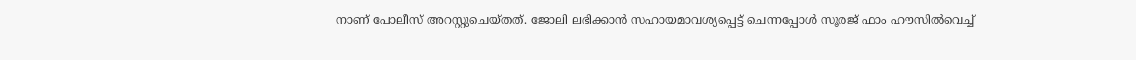നാണ് പോലീസ് അറസ്റ്റുചെയ്തത്. ജോലി ലഭിക്കാൻ സഹായമാവശ്യപ്പെട്ട് ചെന്നപ്പോൾ സൂരജ് ഫാം ഹൗസിൽവെച്ച്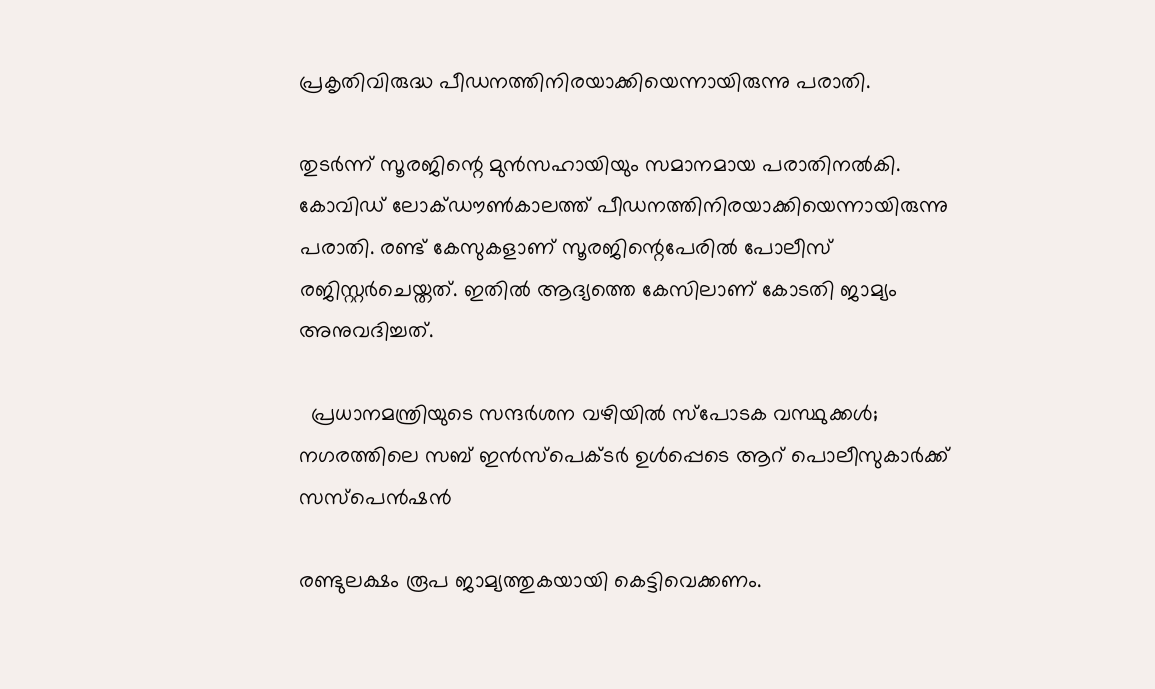പ്രകൃതിവിരുദ്ധ പീഡനത്തിനിരയാക്കിയെന്നായിരുന്നു പരാതി.

തുടർന്ന് സൂരജിന്റെ മുൻസഹായിയും സമാനമായ പരാതിനൽകി. കോവിഡ് ലോക്ഡൗൺകാലത്ത് പീഡനത്തിനിരയാക്കിയെന്നായിരുന്നു പരാതി. രണ്ട് കേസുകളാണ് സൂരജിന്റെപേരിൽ പോലീസ് രജിസ്റ്റർചെയ്തത്. ഇതിൽ ആദ്യത്തെ കേസിലാണ് കോടതി ജാമ്യം അനുവദിച്ചത്.

  പ്രധാനമന്ത്രിയുടെ സന്ദർശന വഴിയിൽ സ്പോടക വസ്ഥുക്കൾ; നഗരത്തിലെ സബ് ഇൻസ്പെക്ടർ ഉൾപ്പെടെ ആറ് പൊലീസുകാർക്ക് സസ്‌പെൻഷൻ

രണ്ടുലക്ഷം രൂപ ജാമ്യത്തുകയായി കെട്ടിവെക്കണം.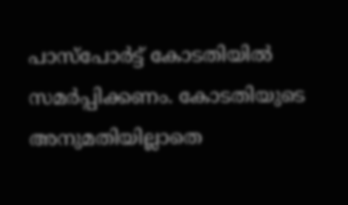പാസ്പോർട്ട് കോടതിയിൽ സമർപ്പിക്കണം. കോടതിയുടെ അനുമതിയില്ലാതെ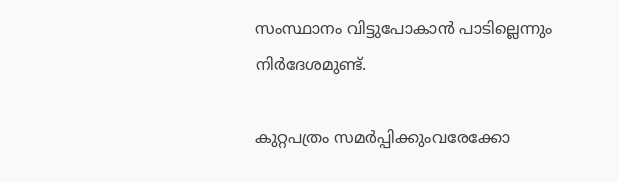സംസ്ഥാനം വിട്ടുപോകാൻ പാടില്ലെന്നും നിർദേശമുണ്ട്.

കുറ്റപത്രം സമർപ്പിക്കുംവരേക്കോ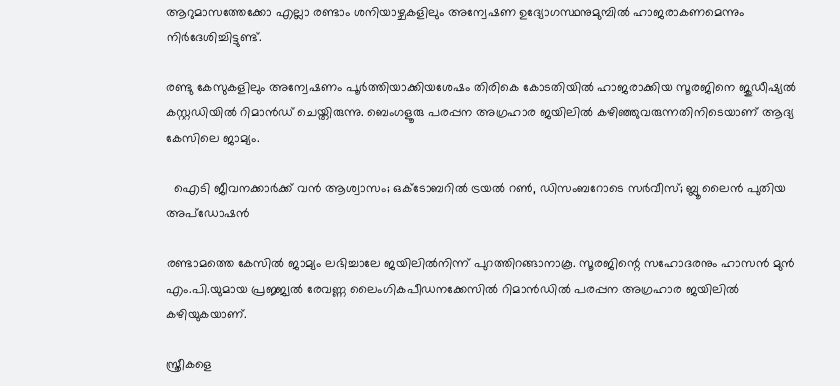ആറുമാസത്തേക്കോ എല്ലാ രണ്ടാം ശനിയാഴ്ചകളിലും അന്വേഷണ ഉദ്യോഗസ്ഥനുമുമ്പിൽ ഹാജരാകണമെന്നും നിർദേശിച്ചിട്ടുണ്ട്.

രണ്ടു കേസുകളിലും അന്വേഷണം പൂർത്തിയാക്കിയശേഷം തിരികെ കോടതിയിൽ ഹാജരാക്കിയ സൂരജിനെ ജുഡീഷ്യൽ കസ്റ്റഡിയിൽ റിമാൻഡ് ചെയ്തിരുന്നു. ബെംഗളൂരു പരപ്പന അഗ്രഹാര ജയിലിൽ കഴിഞ്ഞുവരുന്നതിനിടെയാണ് ആദ്യ കേസിലെ ജാമ്യം.

  ഐടി ജീവനക്കാർക്ക് വൻ ആശ്വാസം; ഒക്ടോബറിൽ ട്രയൽ റൺ, ഡിസംബറോടെ സർവീസ്; ബ്ലൂ ലൈൻ പുതിയ അപ്‍ഡോഷൻ

രണ്ടാമത്തെ കേസിൽ ജാമ്യം ലഭിച്ചാലേ ജയിലിൽനിന്ന് പുറത്തിറങ്ങാനാകൂ. സൂരജിന്റെ സഹോദരനും ഹാസൻ മുൻ എം.പി.യുമായ പ്രജ്ജ്വൽ രേവണ്ണ ലൈംഗികപീഡനക്കേസിൽ റിമാൻഡിൽ പരപ്പന അഗ്രഹാര ജയിലിൽ കഴിയുകയാണ്.

സ്ത്രീകളെ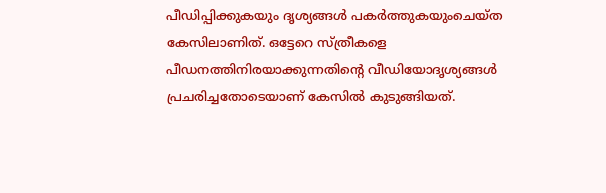പീഡിപ്പിക്കുകയും ദൃശ്യങ്ങൾ പകർത്തുകയുംചെയ്ത കേസിലാണിത്. ഒട്ടേറെ സ്ത്രീകളെ പീഡനത്തിനിരയാക്കുന്നതിന്റെ വീഡിയോദൃശ്യങ്ങൾ പ്രചരിച്ചതോടെയാണ് കേസിൽ കുടുങ്ങിയത്.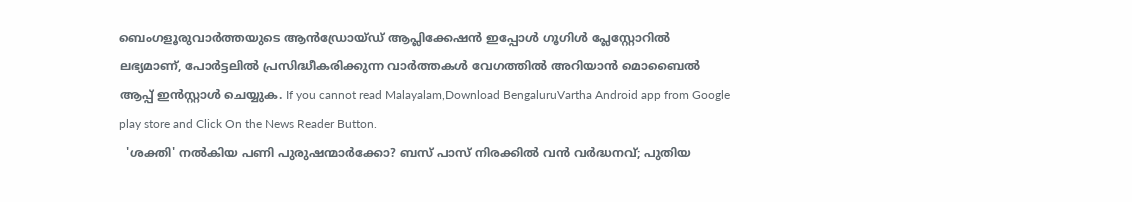ബെംഗളൂരുവാർത്തയുടെ ആൻഡ്രോയ്ഡ് ആപ്ലിക്കേഷൻ ഇപ്പോൾ ഗൂഗിൾ പ്ലേസ്റ്റോറിൽ ലഭ്യമാണ്, പോർട്ടലിൽ പ്രസിദ്ധീകരിക്കുന്ന വാർത്തകൾ വേഗത്തിൽ അറിയാൻ മൊബൈൽ ആപ്പ് ഇൻസ്റ്റാൾ ചെയ്യുക. If you cannot read Malayalam,Download BengaluruVartha Android app from Google play store and Click On the News Reader Button.
  'ശക്തി' നൽകിയ പണി പുരുഷന്മാർക്കോ? ബസ് പാസ് നിരക്കിൽ വൻ വർദ്ധനവ്; പുതിയ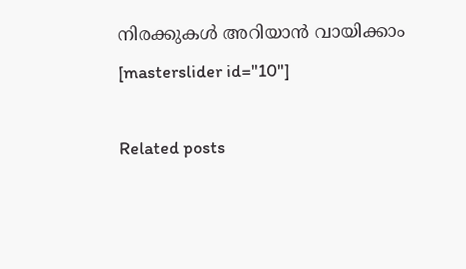നിരക്കുകൾ അറിയാൻ വായിക്കാം
[masterslider id="10"]

Related posts